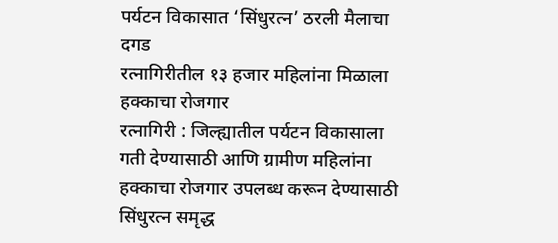पर्यटन विकासात ‘सिंधुरत्न’ ठरली मैलाचा दगड
रत्नागिरीतील १३ हजार महिलांना मिळाला हक्काचा रोजगार
रत्नागिरी : जिल्ह्यातील पर्यटन विकासाला गती देण्यासाठी आणि ग्रामीण महिलांना हक्काचा रोजगार उपलब्ध करून देण्यासाठी सिंधुरत्न समृद्ध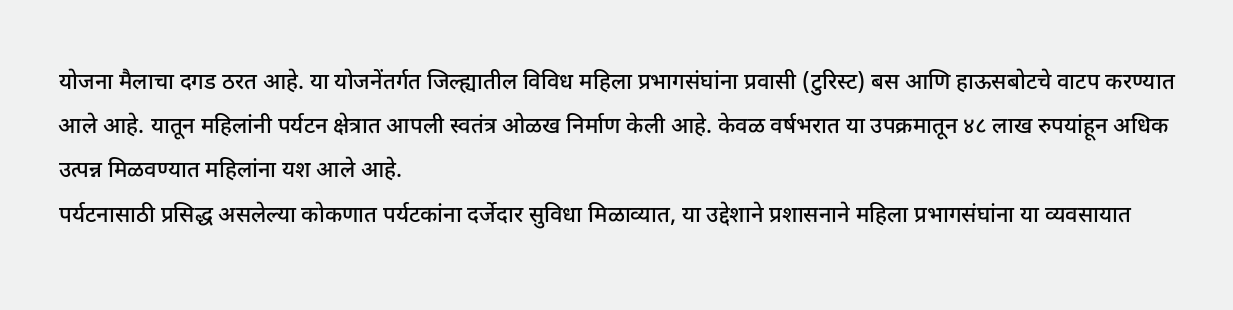योजना मैलाचा दगड ठरत आहे. या योजनेंतर्गत जिल्ह्यातील विविध महिला प्रभागसंघांना प्रवासी (टुरिस्ट) बस आणि हाऊसबोटचे वाटप करण्यात आले आहे. यातून महिलांनी पर्यटन क्षेत्रात आपली स्वतंत्र ओळख निर्माण केली आहे. केवळ वर्षभरात या उपक्रमातून ४८ लाख रुपयांहून अधिक उत्पन्न मिळवण्यात महिलांना यश आले आहे.
पर्यटनासाठी प्रसिद्ध असलेल्या कोकणात पर्यटकांना दर्जेदार सुविधा मिळाव्यात, या उद्देशाने प्रशासनाने महिला प्रभागसंघांना या व्यवसायात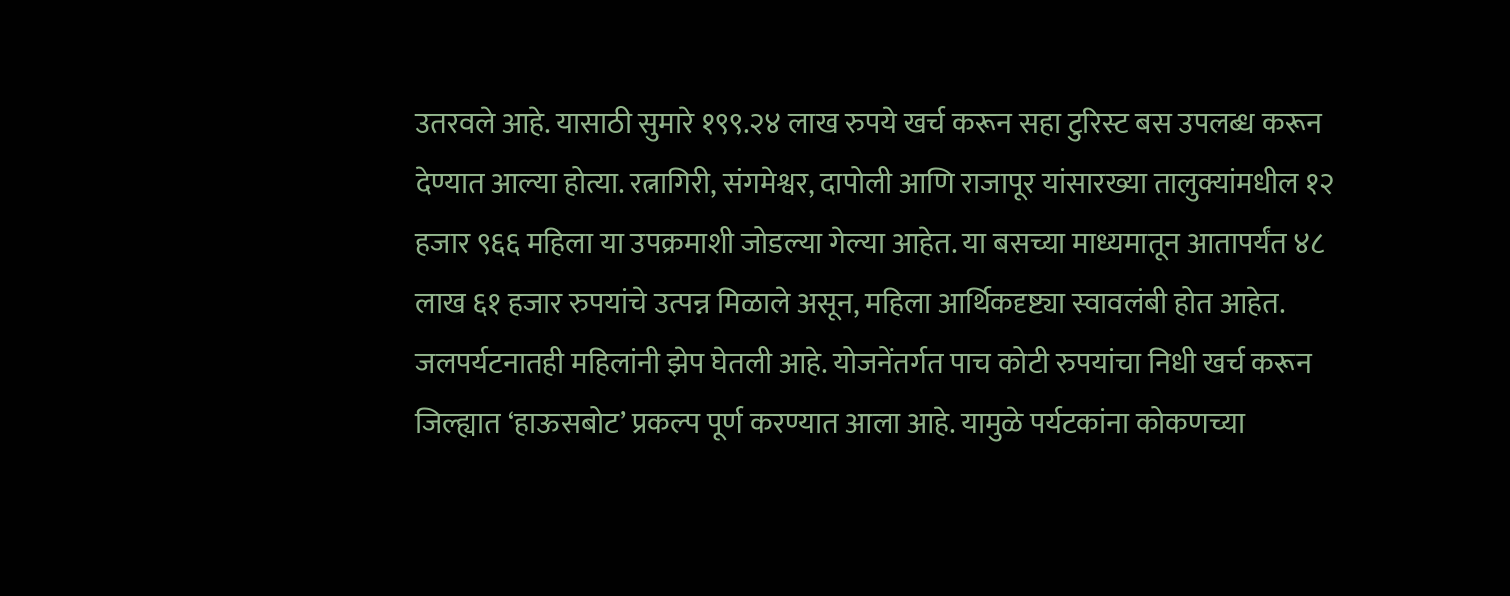उतरवले आहे. यासाठी सुमारे १९९.२४ लाख रुपये खर्च करून सहा टुरिस्ट बस उपलब्ध करून देण्यात आल्या होत्या. रत्नागिरी, संगमेश्वर, दापोली आणि राजापूर यांसारख्या तालुक्यांमधील १२ हजार ९६६ महिला या उपक्रमाशी जोडल्या गेल्या आहेत. या बसच्या माध्यमातून आतापर्यंत ४८ लाख ६१ हजार रुपयांचे उत्पन्न मिळाले असून, महिला आर्थिकदृष्ट्या स्वावलंबी होत आहेत.
जलपर्यटनातही महिलांनी झेप घेतली आहे. योजनेंतर्गत पाच कोटी रुपयांचा निधी खर्च करून जिल्ह्यात ‘हाऊसबोट’ प्रकल्प पूर्ण करण्यात आला आहे. यामुळे पर्यटकांना कोकणच्या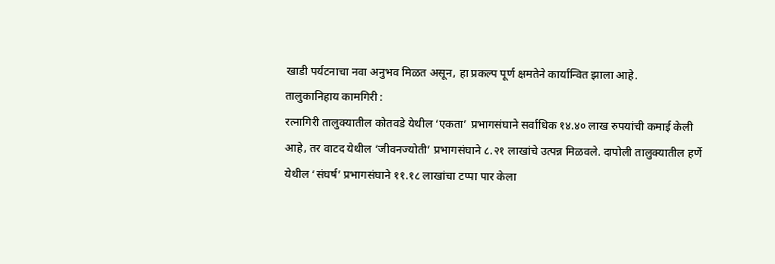खाडी पर्यटनाचा नवा अनुभव मिळत असून, हा प्रकल्प पूर्ण क्षमतेने कार्यान्वित झाला आहे.
तालुकानिहाय कामगिरी :
रत्नागिरी तालुक्यातील कोतवडे येथील ‘एकता’ प्रभागसंघाने सर्वाधिक १४.४० लाख रुपयांची कमाई केली आहे, तर वाटद येथील ‘जीवनज्योती’ प्रभागसंघाने ८.२१ लाखांचे उत्पन्न मिळवले. दापोली तालुक्यातील हर्णे येथील ‘संघर्ष’ प्रभागसंघाने ११.१८ लाखांचा टप्पा पार केला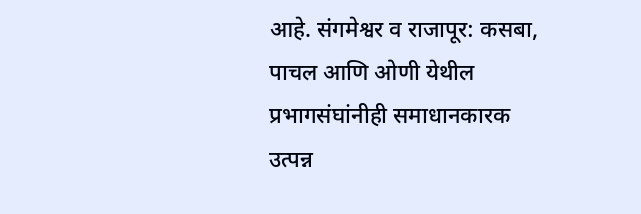आहे. संगमेश्वर व राजापूर: कसबा, पाचल आणि ओणी येथील प्रभागसंघांनीही समाधानकारक उत्पन्न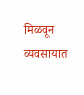मिळवून व्यवसायात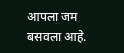आपला जम बसवला आहे.